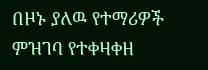በዞኑ ያለዉ የተማሪዎች ምዝገባ የተቀዛቀዘ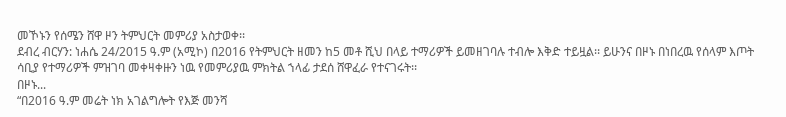መኾኑን የሰሜን ሸዋ ዞን ትምህርት መምሪያ አስታወቀ፡፡
ደብረ ብርሃን: ነሐሴ 24/2015 ዓ.ም (አሚኮ) በ2016 የትምህርት ዘመን ከ5 መቶ ሺህ በላይ ተማሪዎች ይመዘገባሉ ተብሎ እቅድ ተይዟል፡፡ ይሁንና በዞኑ በነበረዉ የሰላም እጦት ሳቢያ የተማሪዎች ምዝገባ መቀዛቀዙን ነዉ የመምሪያዉ ምክትል ኀላፊ ታደሰ ሸዋፈራ የተናገሩት፡፡
በዞኑ...
“በ2016 ዓ.ም መሬት ነክ አገልግሎት የእጅ መንሻ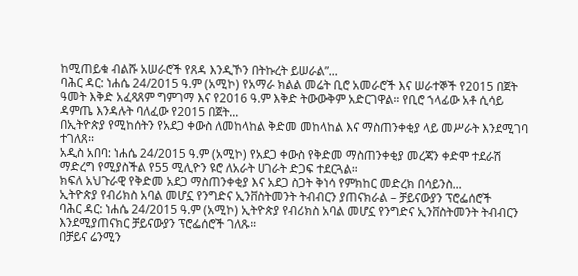ከሚጠይቁ ብልሹ አሠራሮች የጸዳ እንዲኾን በትኩረት ይሠራል”...
ባሕር ዳር: ነሐሴ 24/2015 ዓ.ም (አሚኮ) የአማራ ክልል መሬት ቢሮ አመራሮች እና ሠራተኞች የ2015 በጀት ዓመት እቅድ አፈጻጸም ግምገማ እና የ2016 ዓ.ም እቅድ ትውውቅም አድርገዋል። የቢሮ ኀላፊው አቶ ሲሳይ ዳምጤ እንዳሉት ባለፈው የ2015 በጀት...
በኢትዮጵያ የሚከሰትን የአደጋ ቀውስ ለመከላከል ቅድመ መከላከል እና ማስጠንቀቂያ ላይ መሥራት እንደሚገባ ተገለጸ፡፡
አዲስ አበባ: ነሐሴ 24/2015 ዓ.ም (አሚኮ) የአደጋ ቀውስ የቅድመ ማስጠንቀቂያ መረጃን ቀድሞ ተደራሽ ማድረግ የሚያስችል የ55 ሚሊዮን ዩሮ ለአራት ሀገራት ድጋፍ ተደርጓል።
ክፍለ አህጉራዊ የቅድመ አደጋ ማስጠንቀቂያ እና አደጋ ስጋት ቅነሳ የምክከር መድረክ በሳይንስ...
ኢትዮጵያ የብሪክስ አባል መሆኗ የንግድና ኢንቨስትመንት ትብብርን ያጠናክራል – ቻይናውያን ፕሮፌሰሮች
ባሕር ዳር: ነሐሴ 24/2015 ዓ.ም (አሚኮ) ኢትዮጵያ የብሪክስ አባል መሆኗ የንግድና ኢንቨስትመንት ትብብርን እንደሚያጠናክር ቻይናውያን ፕሮፌሰሮች ገለጹ።
በቻይና ሬንሚን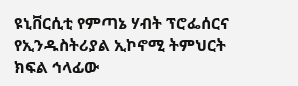ዩኒቨርሲቲ የምጣኔ ሃብት ፕሮፌሰርና የኢንዱስትሪያል ኢኮኖሚ ትምህርት ክፍል ኅላፊው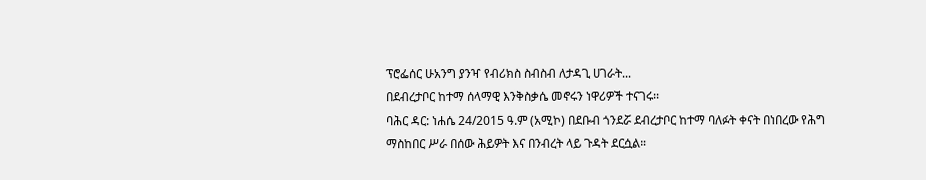ፕሮፌሰር ሁአንግ ያንዣ የብሪክስ ስብስብ ለታዳጊ ሀገራት...
በደብረታቦር ከተማ ሰላማዊ እንቅስቃሴ መኖሩን ነዋሪዎች ተናገሩ፡፡
ባሕር ዳር: ነሐሴ 24/2015 ዓ.ም (አሚኮ) በደቡብ ጎንደሯ ደብረታቦር ከተማ ባለፉት ቀናት በነበረው የሕግ ማስከበር ሥራ በሰው ሕይዎት እና በንብረት ላይ ጉዳት ደርሷል።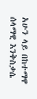አሁን ላይ በከተማዋ ሰላማዊ እንቅስቃሴ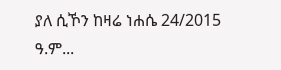ያለ ሲኾን ከዛሬ ነሐሴ 24/2015 ዓ.ም...